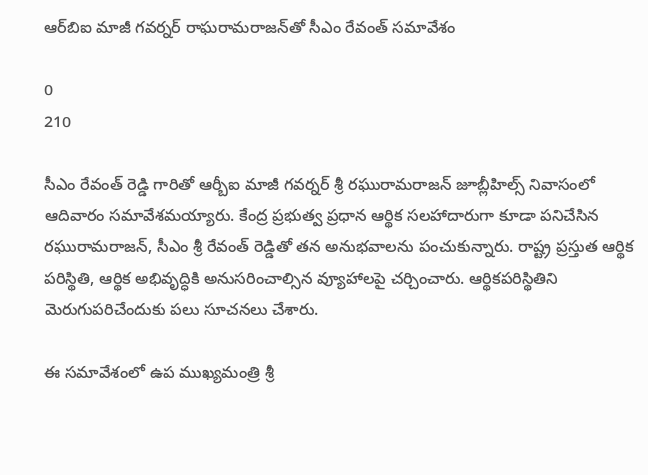ఆర్‌‌బిఐ మాజీ గవర్నర్‌‌ రాఘరామరాజన్‌‌తో సీఎం రేవంత్‌‌ సమావేశం

0
210

సీఎం రేవంత్ రెడ్డి గారితో ఆర్బీఐ మాజీ గవర్నర్ శ్రీ రఘురామరాజన్ జూబ్లీహిల్స్ నివాసంలో ఆదివారం సమావేశమయ్యారు. కేంద్ర ప్రభుత్వ ప్రధాన ఆర్థిక సలహాదారుగా కూడా పనిచేసిన రఘురామరాజన్, సీఎం శ్రీ రేవంత్ రెడ్డితో తన అనుభవాలను పంచుకున్నారు. రాష్ట్ర ప్రస్తుత ఆర్థిక పరిస్థితి, ఆర్థిక అభివృద్ధికి అనుసరించాల్సిన వ్యూహాలపై చర్చించారు. ఆర్థికపరిస్థితిని మెరుగుపరిచేందుకు పలు సూచనలు చేశారు.

ఈ సమావేశంలో ఉప ముఖ్యమంత్రి శ్రీ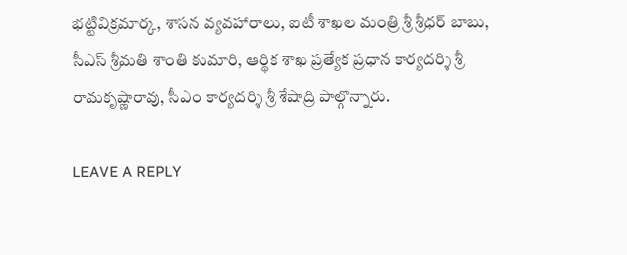భట్టివిక్రమార్క, శాసన వ్యవహారాలు, ఐటీ శాఖల మంత్రి శ్రీ శ్రీధర్ బాబు, సీఎస్ శ్రీమతి శాంతి కుమారి, ఆర్థిక శాఖ ప్రత్యేక ప్రధాన కార్యదర్శి శ్రీ రామకృష్ణారావు, సీఎం కార్యదర్శి శ్రీ శేషాద్రి పాల్గొన్నారు.

LEAVE A REPLY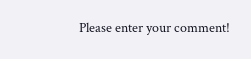Please enter your comment!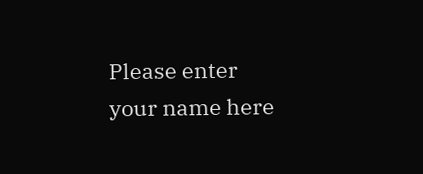Please enter your name here